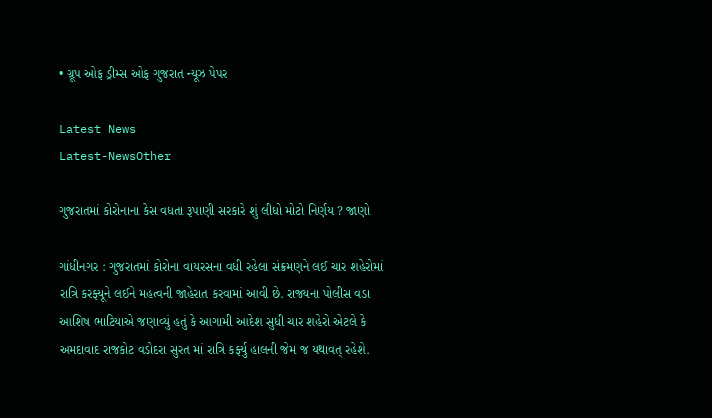• ગ્રૂપ ઓફ ડ્રીમ્સ ઓફ ગુજરાત ન્યૂઝ પેપર

Latest News
Latest-NewsOther

ગુજરાતમાં કોરોનાના કેસ વધતા રૂપાણી સરકારે શું લીધો મોટો નિર્ણય ? જાણો

ગાંધીનગર : ગુજરાતમાં કોરોના વાયરસના વધી રહેલા સંક્રમણને લઈ ચાર શહેરોમાં રાત્રિ કરફ્યૂને લઈને મહત્વની જાહેરાત કરવામાં આવી છે. રાજ્યના પોલીસ વડા આશિષ ભાટિયાએ જણાવ્યું હતું કે આગામી આદેશ સુધી ચાર શહેરો એટલે કે અમદાવાદ રાજકોટ વડોદરા સુરત માં રાત્રિ કર્ફ્યુ હાલની જેમ જ યથાવત્ રહેશે.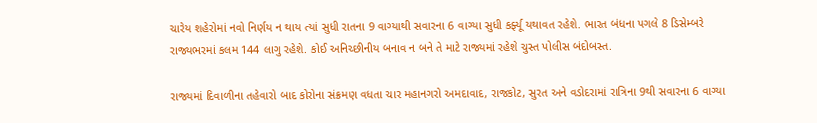ચારેય શહેરોમાં નવો નિર્ણય ન થાય ત્યાં સુધી રાતના 9 વાગ્યાથી સવારના 6 વાગ્યા સુધી કર્ફ્યૂ યથાવત રહેશે. ભારત બંધના પગલે 8 ડિસેમ્બરે રાજ્યભરમાં કલમ 144 લાગુ રહેશે. કોઈ અનિચ્છીનીય બનાવ ન બને તે માટે રાજ્યમાં રહેશે ચુસ્ત પોલીસ બંદોબસ્ત.

રાજ્યમાં દિવાળીના તહેવારો બાદ કોરોના સંક્રમણ વધતા ચાર મહાનગરો અમદાવાદ, રાજકોટ, સુરત અને વડોદરામાં રાત્રિના 9થી સવારના 6 વાગ્યા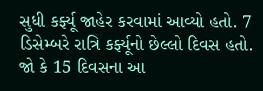સુધી કર્ફ્યૂ જાહેર કરવામાં આવ્યો હતો. 7 ડિસેમ્બરે રાત્રિ કર્ફ્યૂનો છેલ્લો દિવસ હતો. જો કે 15 દિવસના આ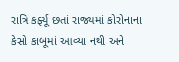રાત્રિ કર્ફ્યૂ છતાં રાજ્યમાં કોરોનાના કેસો કાબૂમાં આવ્યા નથી અને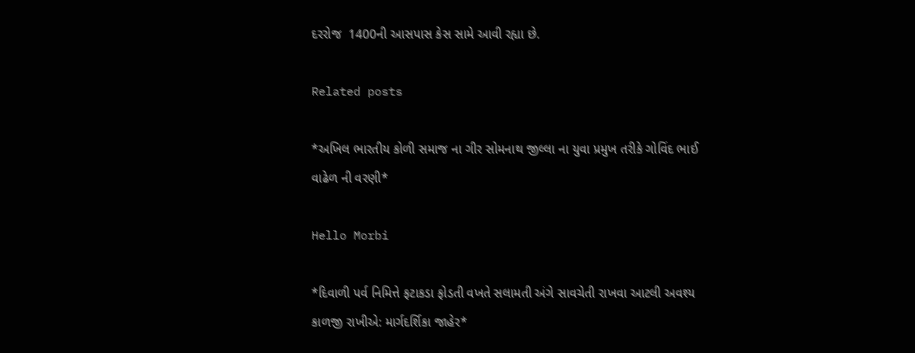દરરોજ  1400ની આસપાસ કેસ સામે આવી રહ્યા છે.

Related posts

*અખિલ ભારતીય કોળી સમાજ ના ગીર સોમનાથ જીલ્લા ના યુવા પ્રમુખ તરીકે ગોવિંદ ભાઈ વાઢેળ ની વરણી*

Hello Morbi

*દિવાળી પર્વ નિમિત્તે ફટાકડા ફોડતી વખતે સલામતી અંગે સાવચેતી રાખવા આટલી અવશ્ય કાળજી રાખીએ: માર્ગદર્શિકા જાહેર*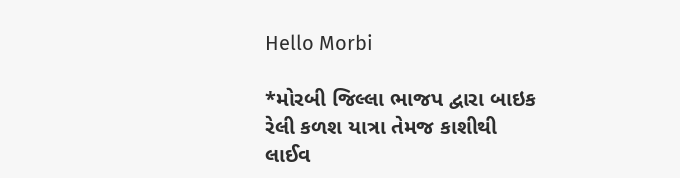Hello Morbi

*મોરબી જિલ્લા ભાજપ દ્વારા બાઇક રેલી કળશ યાત્રા તેમજ કાશીથી લાઈવ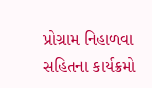પ્રોગ્રામ નિહાળવા સહિતના કાર્યક્રમો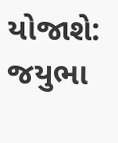યોજાશે: જયુભા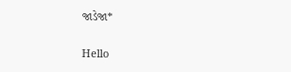જાડેજા*

Hello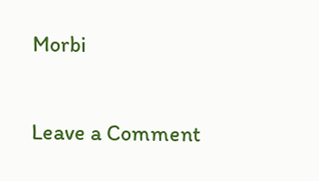Morbi

Leave a Comment